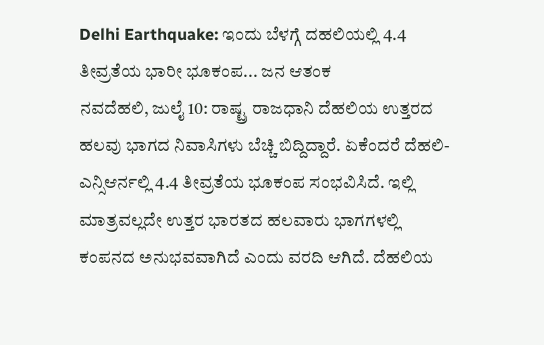Delhi Earthquake: ಇಂದು ಬೆಳಗ್ಗೆ ದಹಲಿಯಲ್ಲಿ 4.4 ತೀವ್ರತೆಯ ಭಾರೀ ಭೂಕಂಪ... ಜನ ಆತಂಕ
ನವದೆಹಲಿ, ಜುಲೈ 10: ರಾಷ್ಟ್ರ ರಾಜಧಾನಿ ದೆಹಲಿಯ ಉತ್ತರದ ಹಲವು ಭಾಗದ ನಿವಾಸಿಗಳು ಬೆಚ್ಚಿ ಬಿದ್ದಿದ್ದಾರೆ. ಏಕೆಂದರೆ ದೆಹಲಿ-ಎನ್ಸಿಆರ್ನಲ್ಲಿ 4.4 ತೀವ್ರತೆಯ ಭೂಕಂಪ ಸಂಭವಿಸಿದೆ. ಇಲ್ಲಿ ಮಾತ್ರವಲ್ಲದೇ ಉತ್ತರ ಭಾರತದ ಹಲವಾರು ಭಾಗಗಳಲ್ಲಿ ಕಂಪನದ ಅನುಭವವಾಗಿದೆ ಎಂದು ವರದಿ ಆಗಿದೆ. ದೆಹಲಿಯ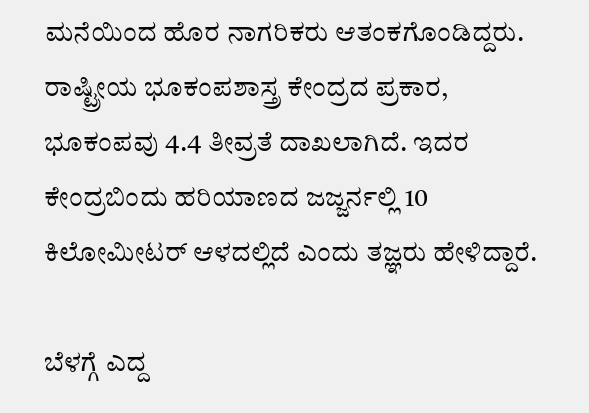ಮನೆಯಿಂದ ಹೊರ ನಾಗರಿಕರು ಆತಂಕಗೊಂಡಿದ್ದರು.
ರಾಷ್ಟ್ರೀಯ ಭೂಕಂಪಶಾಸ್ತ್ರ ಕೇಂದ್ರದ ಪ್ರಕಾರ, ಭೂಕಂಪವು 4.4 ತೀವ್ರತೆ ದಾಖಲಾಗಿದೆ. ಇದರ ಕೇಂದ್ರಬಿಂದು ಹರಿಯಾಣದ ಜಜ್ಜರ್ನಲ್ಲಿ 10 ಕಿಲೋಮೀಟರ್ ಆಳದಲ್ಲಿದೆ ಎಂದು ತಜ್ಞರು ಹೇಳಿದ್ದಾರೆ.

ಬೆಳಗ್ಗೆ ಎದ್ದ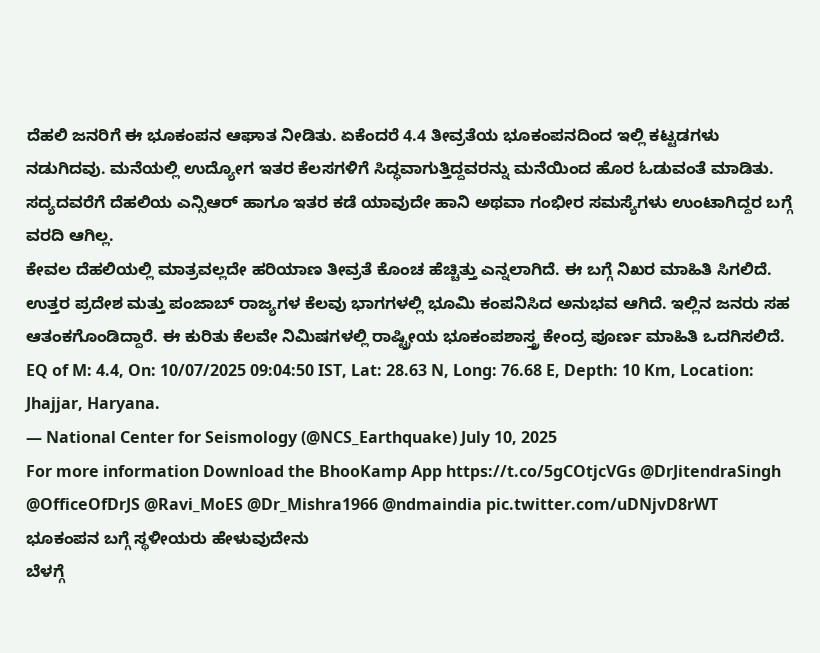ದೆಹಲಿ ಜನರಿಗೆ ಈ ಭೂಕಂಪನ ಆಘಾತ ನೀಡಿತು. ಏಕೆಂದರೆ 4.4 ತೀವ್ರತೆಯ ಭೂಕಂಪನದಿಂದ ಇಲ್ಲಿ ಕಟ್ಟಡಗಳು ನಡುಗಿದವು. ಮನೆಯಲ್ಲಿ ಉದ್ಯೋಗ ಇತರ ಕೆಲಸಗಳಿಗೆ ಸಿದ್ಧವಾಗುತ್ತಿದ್ದವರನ್ನು ಮನೆಯಿಂದ ಹೊರ ಓಡುವಂತೆ ಮಾಡಿತು. ಸದ್ಯದವರೆಗೆ ದೆಹಲಿಯ ಎನ್ಸಿಆರ್ ಹಾಗೂ ಇತರ ಕಡೆ ಯಾವುದೇ ಹಾನಿ ಅಥವಾ ಗಂಭೀರ ಸಮಸ್ಯೆಗಳು ಉಂಟಾಗಿದ್ದರ ಬಗ್ಗೆ ವರದಿ ಆಗಿಲ್ಲ.
ಕೇವಲ ದೆಹಲಿಯಲ್ಲಿ ಮಾತ್ರವಲ್ಲದೇ ಹರಿಯಾಣ ತೀವ್ರತೆ ಕೊಂಚ ಹೆಚ್ಚಿತ್ತು ಎನ್ನಲಾಗಿದೆ. ಈ ಬಗ್ಗೆ ನಿಖರ ಮಾಹಿತಿ ಸಿಗಲಿದೆ. ಉತ್ತರ ಪ್ರದೇಶ ಮತ್ತು ಪಂಜಾಬ್ ರಾಜ್ಯಗಳ ಕೆಲವು ಭಾಗಗಳಲ್ಲಿ ಭೂಮಿ ಕಂಪನಿಸಿದ ಅನುಭವ ಆಗಿದೆ. ಇಲ್ಲಿನ ಜನರು ಸಹ ಆತಂಕಗೊಂಡಿದ್ದಾರೆ. ಈ ಕುರಿತು ಕೆಲವೇ ನಿಮಿಷಗಳಲ್ಲಿ ರಾಷ್ಟ್ರೀಯ ಭೂಕಂಪಶಾಸ್ತ್ರ ಕೇಂದ್ರ ಪೂರ್ಣ ಮಾಹಿತಿ ಒದಗಿಸಲಿದೆ.
EQ of M: 4.4, On: 10/07/2025 09:04:50 IST, Lat: 28.63 N, Long: 76.68 E, Depth: 10 Km, Location: Jhajjar, Haryana.
— National Center for Seismology (@NCS_Earthquake) July 10, 2025
For more information Download the BhooKamp App https://t.co/5gCOtjcVGs @DrJitendraSingh @OfficeOfDrJS @Ravi_MoES @Dr_Mishra1966 @ndmaindia pic.twitter.com/uDNjvD8rWT
ಭೂಕಂಪನ ಬಗ್ಗೆ ಸ್ಥಳೀಯರು ಹೇಳುವುದೇನು
ಬೆಳಗ್ಗೆ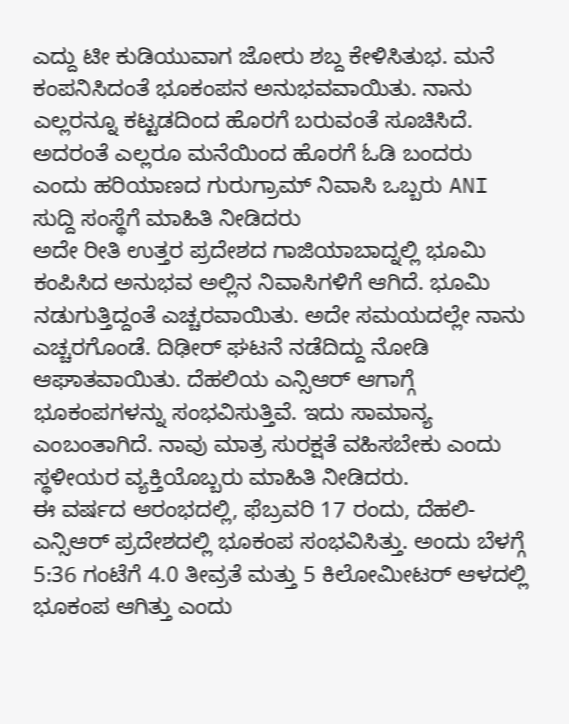ಎದ್ದು ಟೀ ಕುಡಿಯುವಾಗ ಜೋರು ಶಬ್ದ ಕೇಳಿಸಿತುಭ. ಮನೆ ಕಂಪನಿಸಿದಂತೆ ಭೂಕಂಪನ ಅನುಭವವಾಯಿತು. ನಾನು ಎಲ್ಲರನ್ನೂ ಕಟ್ಟಡದಿಂದ ಹೊರಗೆ ಬರುವಂತೆ ಸೂಚಿಸಿದೆ. ಅದರಂತೆ ಎಲ್ಲರೂ ಮನೆಯಿಂದ ಹೊರಗೆ ಓಡಿ ಬಂದರು ಎಂದು ಹರಿಯಾಣದ ಗುರುಗ್ರಾಮ್ ನಿವಾಸಿ ಒಬ್ಬರು ANI ಸುದ್ದಿ ಸಂಸ್ಥೆಗೆ ಮಾಹಿತಿ ನೀಡಿದರು
ಅದೇ ರೀತಿ ಉತ್ತರ ಪ್ರದೇಶದ ಗಾಜಿಯಾಬಾದ್ನಲ್ಲಿ ಭೂಮಿ ಕಂಪಿಸಿದ ಅನುಭವ ಅಲ್ಲಿನ ನಿವಾಸಿಗಳಿಗೆ ಆಗಿದೆ. ಭೂಮಿ ನಡುಗುತ್ತಿದ್ದಂತೆ ಎಚ್ಚರವಾಯಿತು. ಅದೇ ಸಮಯದಲ್ಲೇ ನಾನು ಎಚ್ಚರಗೊಂಡೆ. ದಿಢೀರ್ ಘಟನೆ ನಡೆದಿದ್ದು ನೋಡಿ ಆಘಾತವಾಯಿತು. ದೆಹಲಿಯ ಎನ್ಸಿಆರ್ ಆಗಾಗ್ಗೆ ಭೂಕಂಪಗಳನ್ನು ಸಂಭವಿಸುತ್ತಿವೆ. ಇದು ಸಾಮಾನ್ಯ ಎಂಬಂತಾಗಿದೆ. ನಾವು ಮಾತ್ರ ಸುರಕ್ಷತೆ ವಹಿಸಬೇಕು ಎಂದು ಸ್ಥಳೀಯರ ವ್ಯಕ್ತಿಯೊಬ್ಬರು ಮಾಹಿತಿ ನೀಡಿದರು.
ಈ ವರ್ಷದ ಆರಂಭದಲ್ಲಿ, ಫೆಬ್ರವರಿ 17 ರಂದು, ದೆಹಲಿ-ಎನ್ಸಿಆರ್ ಪ್ರದೇಶದಲ್ಲಿ ಭೂಕಂಪ ಸಂಭವಿಸಿತ್ತು. ಅಂದು ಬೆಳಗ್ಗೆ 5:36 ಗಂಟೆಗೆ 4.0 ತೀವ್ರತೆ ಮತ್ತು 5 ಕಿಲೋಮೀಟರ್ ಆಳದಲ್ಲಿ ಭೂಕಂಪ ಆಗಿತ್ತು ಎಂದು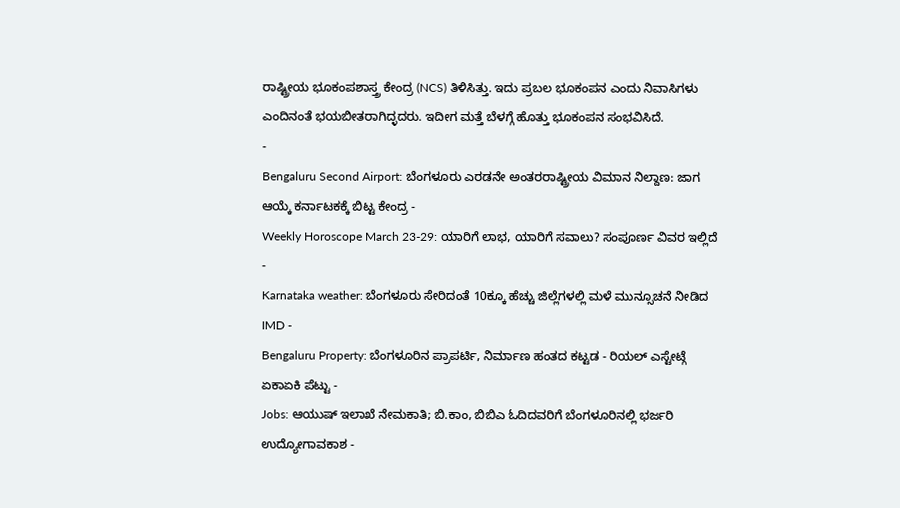ರಾಷ್ಟ್ರೀಯ ಭೂಕಂಪಶಾಸ್ತ್ರ ಕೇಂದ್ರ (NCS) ತಿಳಿಸಿತ್ತು. ಇದು ಪ್ರಬಲ ಭೂಕಂಪನ ಎಂದು ನಿವಾಸಿಗಳು ಎಂದಿನಂತೆ ಭಯಬೀತರಾಗಿದ್ಳದರು. ಇದೀಗ ಮತ್ತೆ ಬೆಳಗ್ಗೆ ಹೊತ್ತು ಭೂಕಂಪನ ಸಂಭವಿಸಿದೆ.
-
Bengaluru Second Airport: ಬೆಂಗಳೂರು ಎರಡನೇ ಅಂತರರಾಷ್ಟ್ರೀಯ ವಿಮಾನ ನಿಲ್ದಾಣ: ಜಾಗ ಆಯ್ಕೆ ಕರ್ನಾಟಕಕ್ಕೆ ಬಿಟ್ಟ ಕೇಂದ್ರ -
Weekly Horoscope March 23-29: ಯಾರಿಗೆ ಲಾಭ, ಯಾರಿಗೆ ಸವಾಲು? ಸಂಪೂರ್ಣ ವಿವರ ಇಲ್ಲಿದೆ -
Karnataka weather: ಬೆಂಗಳೂರು ಸೇರಿದಂತೆ 10ಕ್ಕೂ ಹೆಚ್ಚು ಜಿಲ್ಲೆಗಳಲ್ಲಿ ಮಳೆ ಮುನ್ಸೂಚನೆ ನೀಡಿದ IMD -
Bengaluru Property: ಬೆಂಗಳೂರಿನ ಪ್ರಾಪರ್ಟಿ, ನಿರ್ಮಾಣ ಹಂತದ ಕಟ್ಟಡ - ರಿಯಲ್ ಎಸ್ಟೇಟ್ಗೆ ಏಕಾಏಕಿ ಪೆಟ್ಟು -
Jobs: ಆಯುಷ್ ಇಲಾಖೆ ನೇಮಕಾತಿ; ಬಿ.ಕಾಂ, ಬಿಬಿಎ ಓದಿದವರಿಗೆ ಬೆಂಗಳೂರಿನಲ್ಲಿ ಭರ್ಜರಿ ಉದ್ಯೋಗಾವಕಾಶ -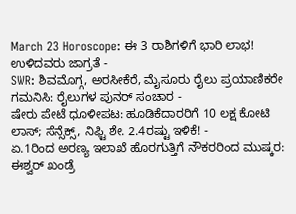March 23 Horoscope: ಈ 3 ರಾಶಿಗಳಿಗೆ ಭಾರಿ ಲಾಭ! ಉಳಿದವರು ಜಾಗ್ರತೆ -
SWR: ಶಿವಮೊಗ್ಗ, ಅರಸೀಕೆರೆ, ಮೈಸೂರು ರೈಲು ಪ್ರಯಾಣಿಕರೇ ಗಮನಿಸಿ: ರೈಲುಗಳ ಪುನರ್ ಸಂಚಾರ -
ಷೇರು ಪೇಟೆ ಧೂಳೀಪಟ: ಹೂಡಿಕೆದಾರರಿಗೆ 10 ಲಕ್ಷ ಕೋಟಿ ಲಾಸ್; ಸೆನ್ಸೆಕ್ಸ್, ನಿಫ್ಟಿ ಶೇ. 2.4ರಷ್ಟು ಇಳಿಕೆ! -
ಏ.1ರಿಂದ ಅರಣ್ಯ ಇಲಾಖೆ ಹೊರಗುತ್ತಿಗೆ ನೌಕರರಿಂದ ಮುಷ್ಕರ: ಈಶ್ವರ್ ಖಂಡ್ರೆ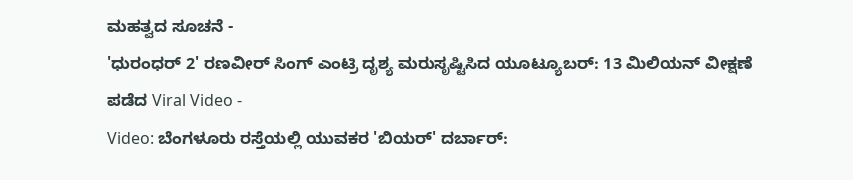ಮಹತ್ವದ ಸೂಚನೆ -
'ಧುರಂಧರ್ 2' ರಣವೀರ್ ಸಿಂಗ್ ಎಂಟ್ರಿ ದೃಶ್ಯ ಮರುಸೃಷ್ಟಿಸಿದ ಯೂಟ್ಯೂಬರ್: 13 ಮಿಲಿಯನ್ ವೀಕ್ಷಣೆ ಪಡೆದ Viral Video -
Video: ಬೆಂಗಳೂರು ರಸ್ತೆಯಲ್ಲಿ ಯುವಕರ 'ಬಿಯರ್' ದರ್ಬಾರ್: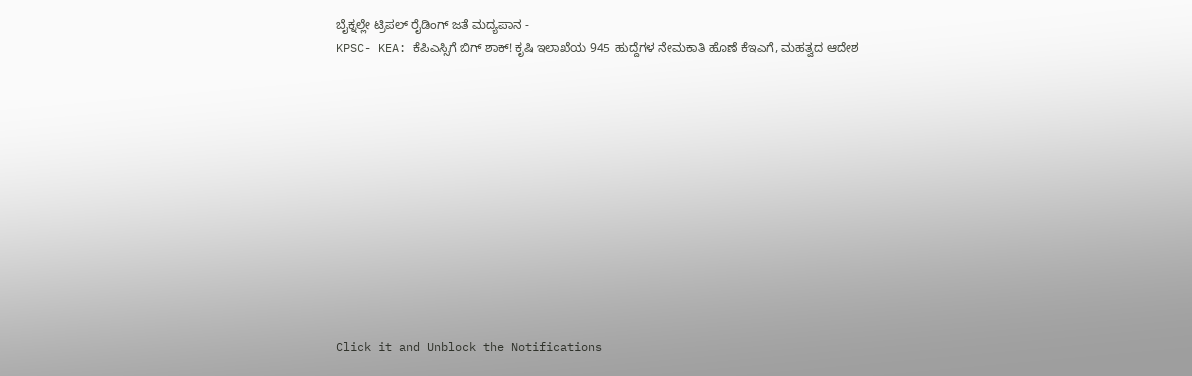ಬೈಕ್ನಲ್ಲೇ ಟ್ರಿಪಲ್ ರೈಡಿಂಗ್ ಜತೆ ಮದ್ಯಪಾನ -
KPSC- KEA: ಕೆಪಿಎಸ್ಸಿಗೆ ಬಿಗ್ ಶಾಕ್! ಕೃಷಿ ಇಲಾಖೆಯ 945 ಹುದ್ದೆಗಳ ನೇಮಕಾತಿ ಹೊಣೆ ಕೆಇಎಗೆ, ಮಹತ್ವದ ಆದೇಶ












Click it and Unblock the Notifications